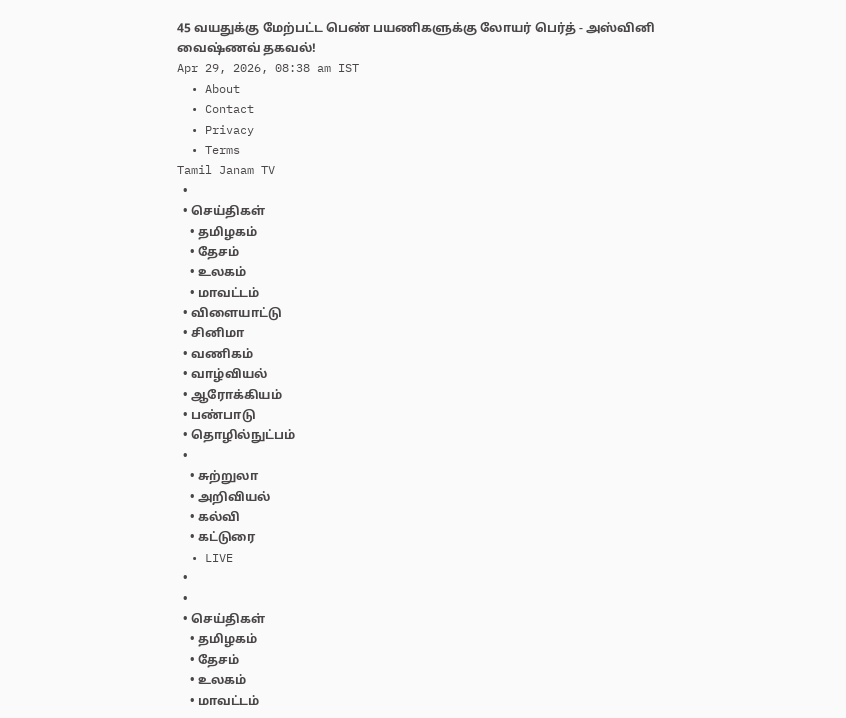45 வயதுக்கு மேற்பட்ட பெண் பயணிகளுக்கு லோயர் பெர்த் - அஸ்வினி வைஷ்ணவ் தகவல்!
Apr 29, 2026, 08:38 am IST
  • About
  • Contact
  • Privacy
  • Terms
Tamil Janam TV
  •
  • செய்திகள்
    • தமிழகம்
    • தேசம்
    • உலகம்
    • மாவட்டம்
  • விளையாட்டு
  • சினிமா
  • வணிகம்
  • வாழ்வியல்
  • ஆரோக்கியம்
  • பண்பாடு
  • தொழில்நுட்பம்
  •
    • சுற்றுலா
    • அறிவியல்
    • கல்வி
    • கட்டுரை
  • LIVE
  •
  •
  • செய்திகள்
    • தமிழகம்
    • தேசம்
    • உலகம்
    • மாவட்டம்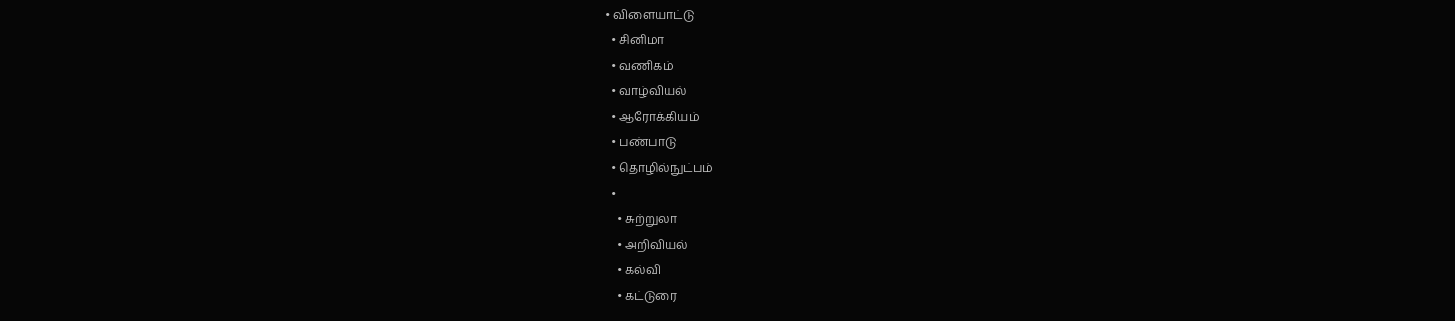• விளையாட்டு
  • சினிமா
  • வணிகம்
  • வாழ்வியல்
  • ஆரோக்கியம்
  • பண்பாடு
  • தொழில்நுட்பம்
  •
    • சுற்றுலா
    • அறிவியல்
    • கல்வி
    • கட்டுரை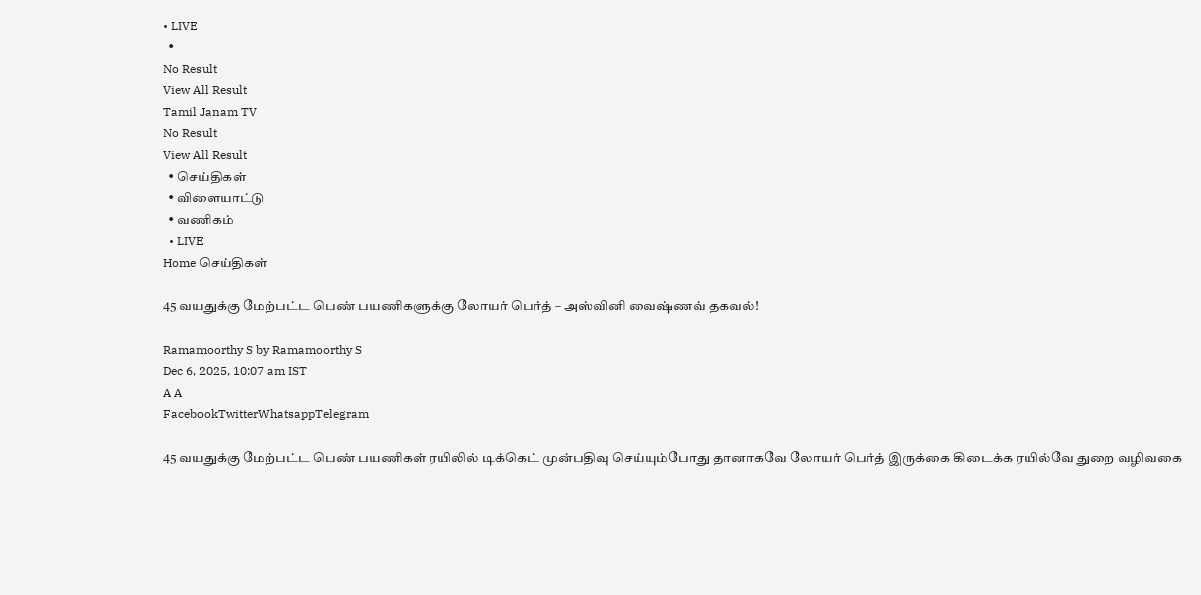• LIVE
  •
No Result
View All Result
Tamil Janam TV
No Result
View All Result
  • செய்திகள்
  • விளையாட்டு
  • வணிகம்
  • LIVE
Home செய்திகள்

45 வயதுக்கு மேற்பட்ட பெண் பயணிகளுக்கு லோயர் பெர்த் – அஸ்வினி வைஷ்ணவ் தகவல்!

Ramamoorthy S by Ramamoorthy S
Dec 6, 2025, 10:07 am IST
A A
FacebookTwitterWhatsappTelegram

45 வயதுக்கு மேற்பட்ட பெண் பயணிகள் ரயிலில் டிக்கெட் முன்பதிவு செய்யும்போது தானாகவே லோயர் பெர்த் இருக்கை கிடைக்க ரயில்வே துறை வழிவகை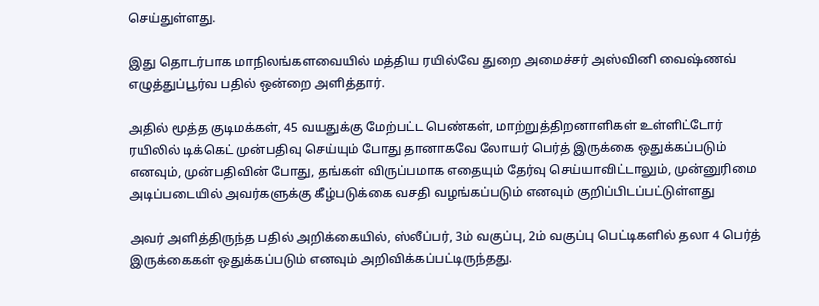செய்துள்ளது.

இது தொடர்பாக மாநிலங்களவையில் மத்திய ரயில்வே துறை அமைச்சர் அஸ்வினி வைஷ்ணவ் எழுத்துப்பூர்வ பதில் ஒன்றை அளித்தார்.

அதில் மூத்த குடிமக்கள், 45 வயதுக்கு மேற்பட்ட பெண்கள், மாற்றுத்திறனாளிகள் உள்ளிட்டோர் ரயிலில் டிக்கெட் முன்பதிவு செய்யும் போது தானாகவே லோயர் பெர்த் இருக்கை ஒதுக்கப்படும் எனவும், முன்பதிவின் போது, தங்கள் விருப்பமாக எதையும் தேர்வு செய்யாவிட்டாலும், முன்னுரிமை அடிப்படையில் அவர்களுக்கு கீழ்படுக்கை வசதி வழங்கப்படும் எனவும் குறிப்பிடப்பட்டுள்ளது

அவர் அளித்திருந்த பதில் அறிக்கையில், ஸ்லீப்பர், 3ம் வகுப்பு, 2ம் வகுப்பு பெட்டிகளில் தலா 4 பெர்த் இருக்கைகள் ஒதுக்கப்படும் எனவும் அறிவிக்கப்பட்டிருந்தது.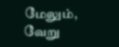மேலும், வேறு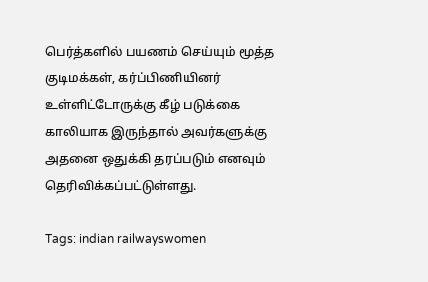பெர்த்களில் பயணம் செய்யும் மூத்த குடிமக்கள், கர்ப்பிணியினர் உள்ளிட்டோருக்கு கீழ் படுக்கை காலியாக இருந்தால் அவர்களுக்கு அதனை ஒதுக்கி தரப்படும் எனவும் தெரிவிக்கப்பட்டுள்ளது.

Tags: indian railwayswomen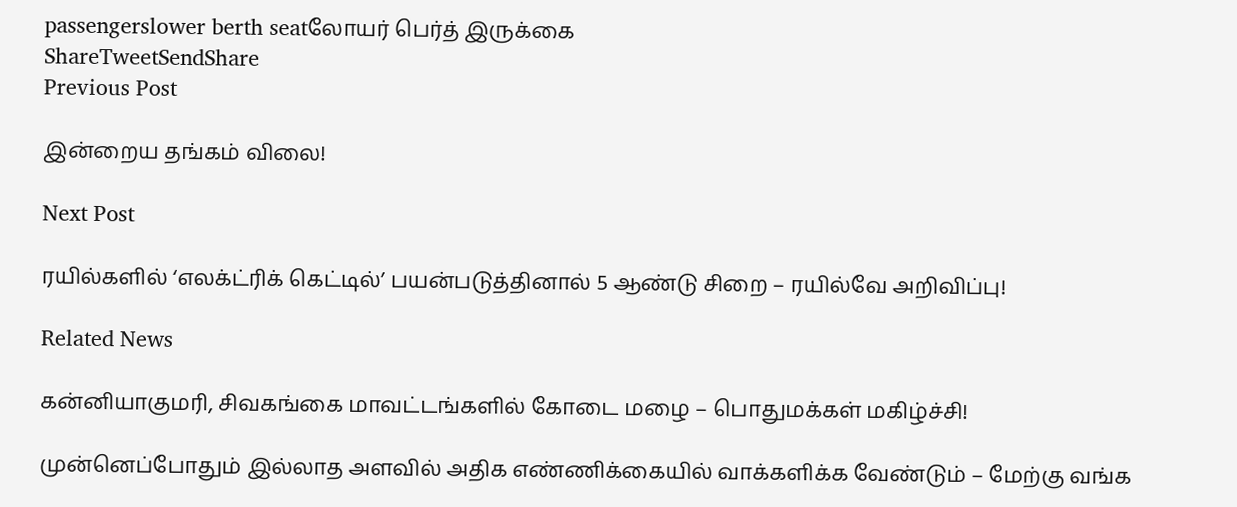passengerslower berth seatலோயர் பெர்த் இருக்கை
ShareTweetSendShare
Previous Post

இன்றைய தங்கம் விலை!

Next Post

ரயில்களில் ‘எலக்ட்ரிக் கெட்டில்’ பயன்படுத்தினால் 5 ஆண்டு சிறை – ரயில்வே அறிவிப்பு!

Related News

கன்னியாகுமரி, சிவகங்கை மாவட்டங்களில் கோடை மழை – பொதுமக்கள் மகிழ்ச்சி!

முன்னெப்போதும் இல்லாத அளவில் அதிக எண்ணிக்கையில் வாக்களிக்க வேண்டும் – மேற்கு வங்க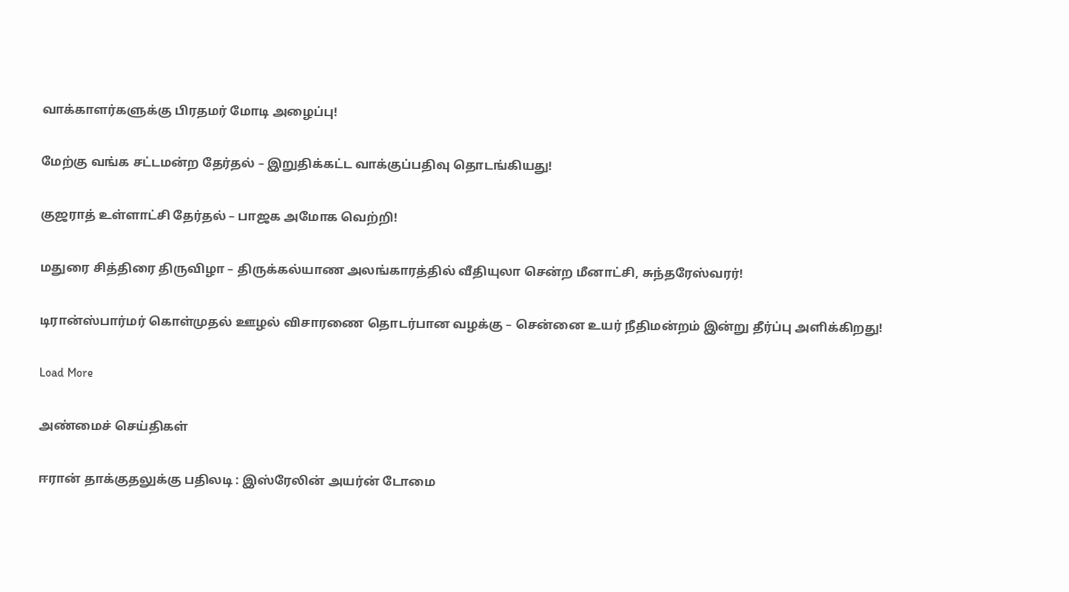வாக்காளர்களுக்கு பிரதமர் மோடி அழைப்பு!

மேற்கு வங்க சட்டமன்ற தேர்தல் – இறுதிக்கட்ட வாக்குப்பதிவு தொடங்கியது!

குஜராத் உள்ளாட்சி தேர்தல் – பாஜக அமோக வெற்றி!

மதுரை சித்திரை திருவிழா – திருக்கல்யாண அலங்காரத்தில் வீதியுலா சென்ற மீனாட்சி, சுந்தரேஸ்வரர்!

டிரான்ஸ்பார்மர் கொள்முதல் ஊழல் விசாரணை தொடர்பான வழக்கு – சென்னை உயர் நீதிமன்றம் இன்று தீர்ப்பு அளிக்கிறது!

Load More

அண்மைச் செய்திகள்

ஈரான் தாக்குதலுக்கு பதிலடி : இஸ்ரேலின் அயர்ன் டோமை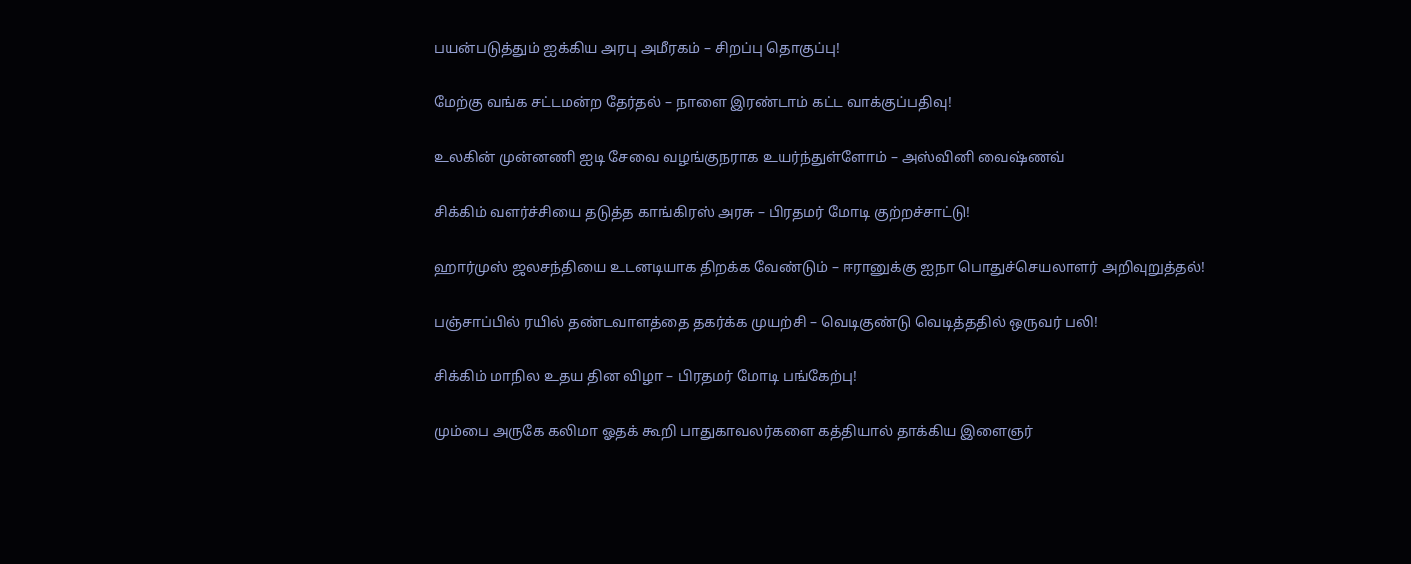பயன்படுத்தும் ஐக்கிய அரபு அமீரகம் – சிறப்பு தொகுப்பு!

மேற்கு வங்க சட்டமன்ற தேர்தல் – நாளை இரண்டாம் கட்ட வாக்குப்பதிவு!

உலகின் முன்னணி ஐடி சேவை வழங்குநராக உயர்ந்துள்ளோம் – அஸ்வினி வைஷ்ணவ்

சிக்கிம் வளர்ச்சியை தடுத்த காங்கிரஸ் அரசு – பிரதமர் மோடி குற்றச்சாட்டு!

ஹார்முஸ் ஜலசந்தியை உடனடியாக திறக்க வேண்டும் – ஈரானுக்கு ஐநா பொதுச்செயலாளர் அறிவுறுத்தல்!

பஞ்சாப்பில் ரயில் தண்டவாளத்தை தகர்க்க முயற்சி – வெடிகுண்டு வெடித்ததில் ஒருவர் பலி!

சிக்கிம் மாநில உதய தின விழா – பிரதமர் மோடி பங்கேற்பு!

மும்பை அருகே கலிமா ஓதக் கூறி பாதுகாவலர்களை கத்தியால் தாக்கிய இளைஞர்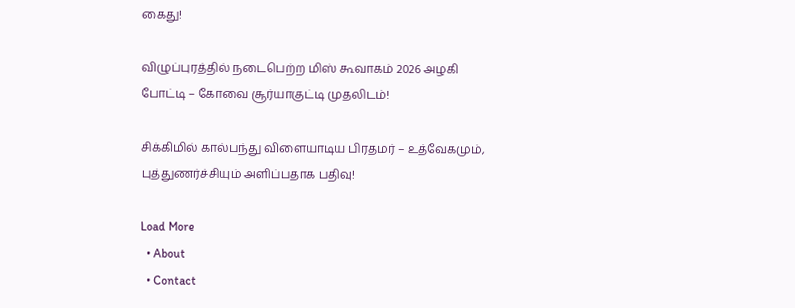கைது!

விழுப்புரத்தில் நடைபெற்ற மிஸ் கூவாகம் 2026 அழகி போட்டி – கோவை சூர்யாகுட்டி முதலிடம்!

சிக்கிமில் கால்பந்து விளையாடிய பிரதமர் – உத்வேகமும், புத்துணர்ச்சியும் அளிப்பதாக பதிவு!

Load More
  • About
  • Contact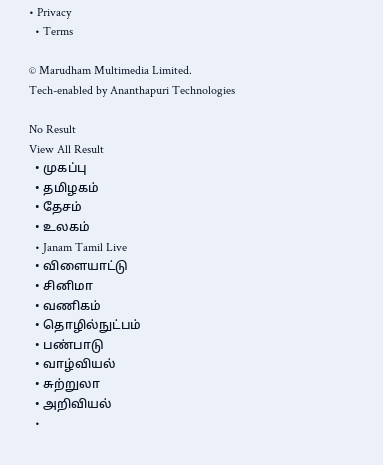• Privacy
  • Terms

© Marudham Multimedia Limited.
Tech-enabled by Ananthapuri Technologies

No Result
View All Result
  • முகப்பு
  • தமிழகம்
  • தேசம்
  • உலகம்
  • Janam Tamil Live
  • விளையாட்டு
  • சினிமா
  • வணிகம்
  • தொழில்நுட்பம்
  • பண்பாடு
  • வாழ்வியல்
  • சுற்றுலா
  • அறிவியல்
  •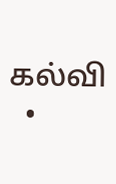கல்வி
  •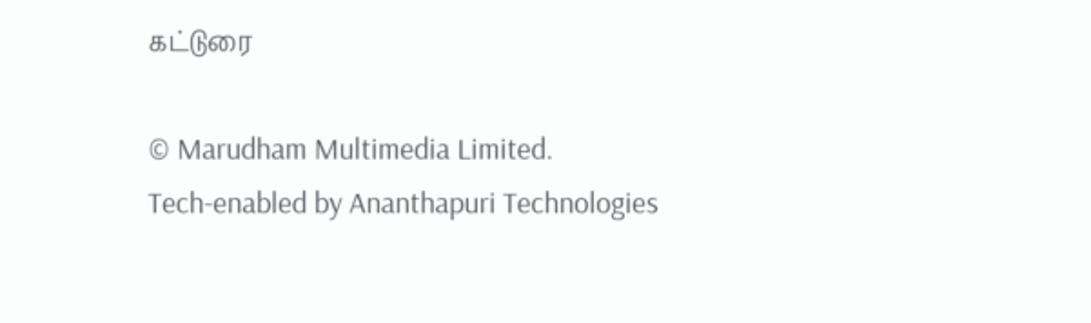கட்டுரை

© Marudham Multimedia Limited.
Tech-enabled by Ananthapuri Technologies